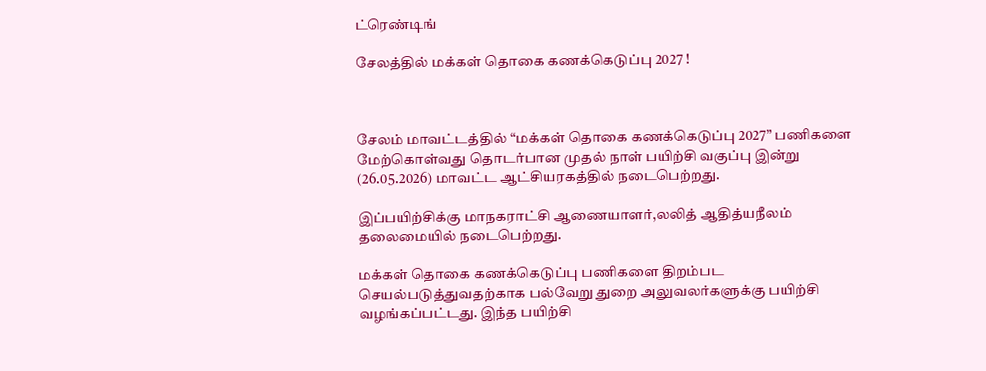ட்ரெண்டிங்

சேலத்தில் மக்கள் தொகை கணக்கெடுப்பு 2027 !



சேலம் மாவட்டத்தில் “மக்கள் தொகை கணக்கெடுப்பு 2027” பணிகளை மேற்கொள்வது தொடர்பான முதல் நாள் பயிற்சி வகுப்பு இன்று (26.05.2026) மாவட்ட ஆட்சியரகத்தில் நடைபெற்றது.

இப்பயிற்சிக்கு மாநகராட்சி ஆணையாளர்,லலித் ஆதித்யநீலம் தலைமையில் நடைபெற்றது.

மக்கள் தொகை கணக்கெடுப்பு பணிகளை திறம்பட செயல்படுத்துவதற்காக பல்வேறு துறை அலுவலர்களுக்கு பயிற்சி வழங்கப்பட்டது. இந்த பயிற்சி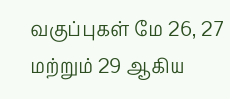வகுப்புகள் மே 26, 27 மற்றும் 29 ஆகிய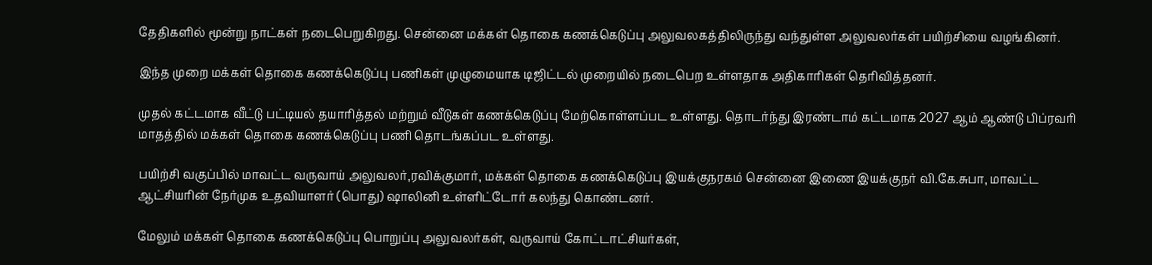தேதிகளில் மூன்று நாட்கள் நடைபெறுகிறது. சென்னை மக்கள் தொகை கணக்கெடுப்பு அலுவலகத்திலிருந்து வந்துள்ள அலுவலர்கள் பயிற்சியை வழங்கினர்.

இந்த முறை மக்கள் தொகை கணக்கெடுப்பு பணிகள் முழுமையாக டிஜிட்டல் முறையில் நடைபெற உள்ளதாக அதிகாரிகள் தெரிவித்தனர்.

முதல் கட்டமாக வீட்டு பட்டியல் தயாரித்தல் மற்றும் வீடுகள் கணக்கெடுப்பு மேற்கொள்ளப்பட உள்ளது. தொடர்ந்து இரண்டாம் கட்டமாக 2027 ஆம் ஆண்டு பிப்ரவரி மாதத்தில் மக்கள் தொகை கணக்கெடுப்பு பணி தொடங்கப்பட உள்ளது.

பயிற்சி வகுப்பில் மாவட்ட வருவாய் அலுவலர்,ரவிக்குமார், மக்கள் தொகை கணக்கெடுப்பு இயக்குநரகம் சென்னை இணை இயக்குநர் வி.கே.சுபா, மாவட்ட ஆட்சியரின் நேர்முக உதவியாளர் (பொது) ஷாலினி உள்ளிட்டோர் கலந்து கொண்டனர்.

மேலும் மக்கள் தொகை கணக்கெடுப்பு பொறுப்பு அலுவலர்கள், வருவாய் கோட்டாட்சியர்கள்,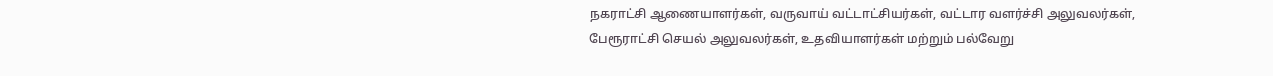நகராட்சி ஆணையாளர்கள், வருவாய் வட்டாட்சியர்கள், வட்டார வளர்ச்சி அலுவலர்கள், பேரூராட்சி செயல் அலுவலர்கள், உதவியாளர்கள் மற்றும் பல்வேறு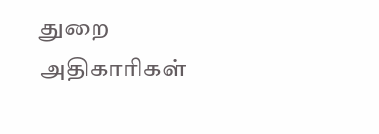துறை அதிகாரிகள்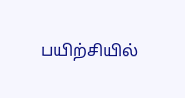பயிற்சியில்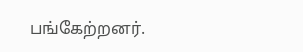பங்கேற்றனர்.